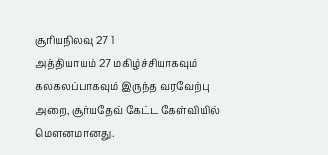சூரியநிலவு 27 1
அத்தியாயம் 27 மகிழ்ச்சியாகவும் கலகலப்பாகவும் இருந்த வரவேற்பு அறை, சூர்யதேவ் கேட்ட கேள்வியில் மௌனமானது.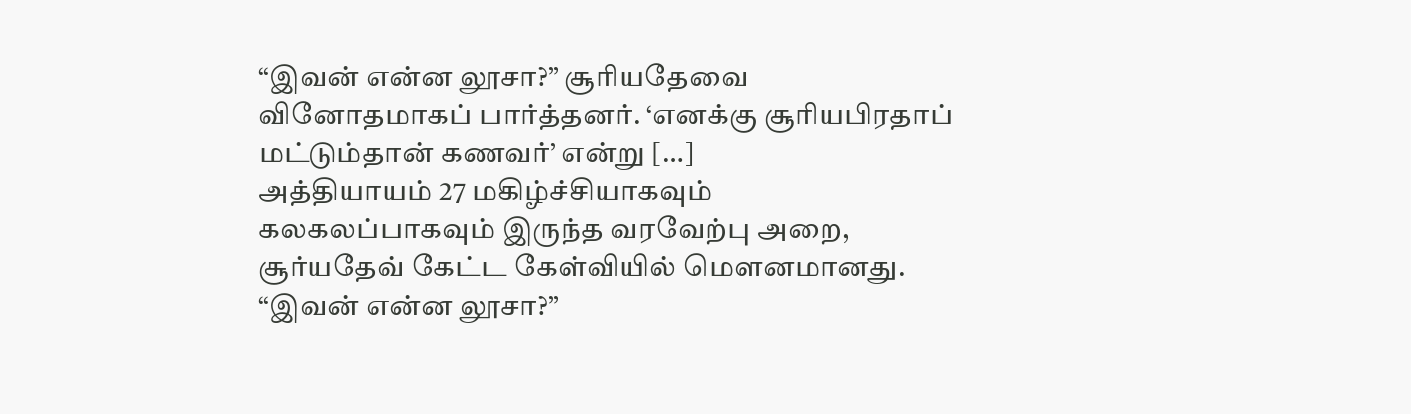“இவன் என்ன லூசா?” சூரியதேவை வினோதமாகப் பார்த்தனர். ‘எனக்கு சூரியபிரதாப் மட்டும்தான் கணவர்’ என்று […]
அத்தியாயம் 27 மகிழ்ச்சியாகவும் கலகலப்பாகவும் இருந்த வரவேற்பு அறை, சூர்யதேவ் கேட்ட கேள்வியில் மௌனமானது. “இவன் என்ன லூசா?”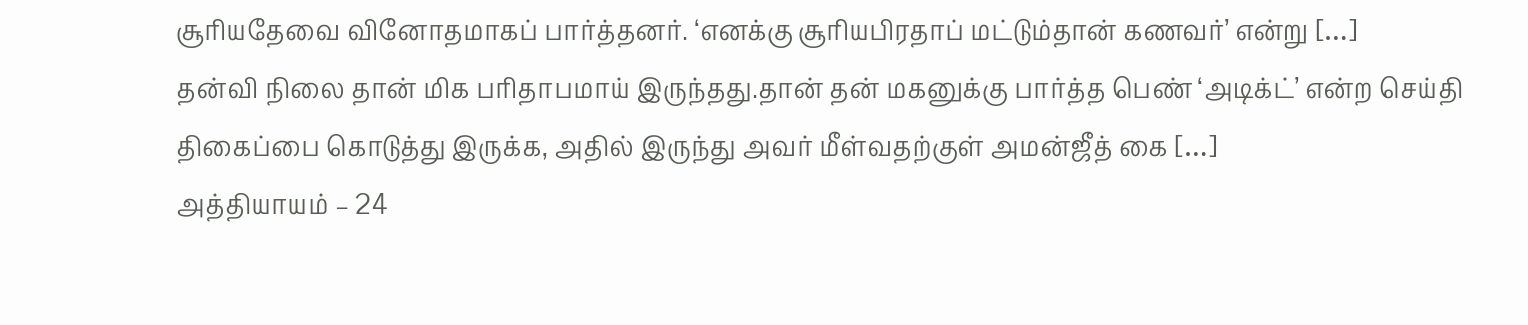சூரியதேவை வினோதமாகப் பார்த்தனர். ‘எனக்கு சூரியபிரதாப் மட்டும்தான் கணவர்’ என்று […]
தன்வி நிலை தான் மிக பரிதாபமாய் இருந்தது.தான் தன் மகனுக்கு பார்த்த பெண் ‘அடிக்ட்’ என்ற செய்தி திகைப்பை கொடுத்து இருக்க, அதில் இருந்து அவர் மீள்வதற்குள் அமன்ஜீத் கை […]
அத்தியாயம் – 24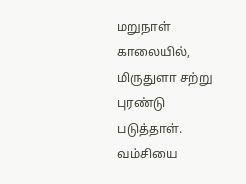மறுநாள் காலையில், மிருதுளா சற்று புரண்டு படுத்தாள். வம்சியை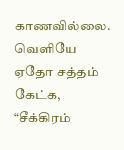காணவில்லை. வெளியே ஏதோ சத்தம் கேட்க, “சீக்கிரம்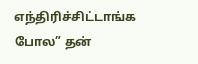எந்திரிச்சிட்டாங்க போல” தன்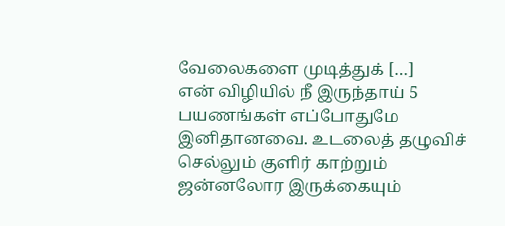வேலைகளை முடித்துக் […]
என் விழியில் நீ இருந்தாய் 5 பயணங்கள் எப்போதுமே இனிதானவை. உடலைத் தழுவிச் செல்லும் குளிர் காற்றும் ஜன்னலோர இருக்கையும்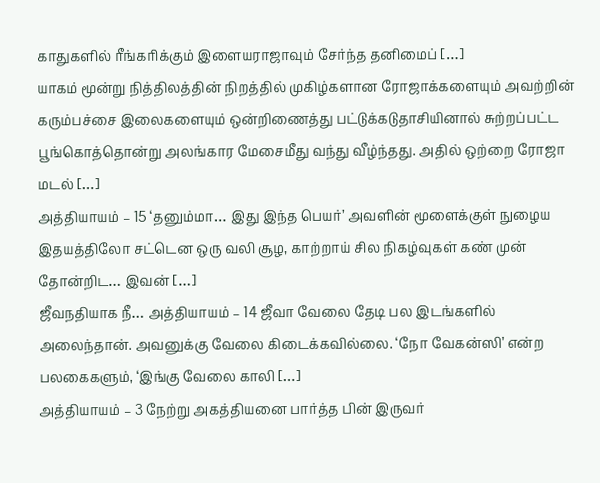காதுகளில் ரீங்கரிக்கும் இளையராஜாவும் சேர்ந்த தனிமைப் […]
யாகம் மூன்று நித்திலத்தின் நிறத்தில் முகிழ்களான ரோஜாக்களையும் அவற்றின் கரும்பச்சை இலைகளையும் ஒன்றிணைத்து பட்டுக்கடுதாசியினால் சுற்றப்பட்ட பூங்கொத்தொன்று அலங்கார மேசைமீது வந்து வீழ்ந்தது. அதில் ஒற்றை ரோஜா மடல் […]
அத்தியாயம் – 15 ‘தனும்மா… இது இந்த பெயர்’ அவளின் மூளைக்குள் நுழைய இதயத்திலோ சட்டென ஒரு வலி சூழ, காற்றாய் சில நிகழ்வுகள் கண் முன் தோன்றிட… இவன் […]
ஜீவநதியாக நீ… அத்தியாயம் – 14 ஜீவா வேலை தேடி பல இடங்களில் அலைந்தான். அவனுக்கு வேலை கிடைக்கவில்லை. ‘நோ வேகன்ஸி’ என்ற பலகைகளும், ‘இங்கு வேலை காலி […]
அத்தியாயம் – 3 நேற்று அகத்தியனை பார்த்த பின் இருவர்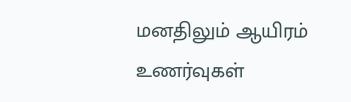மனதிலும் ஆயிரம் உணர்வுகள்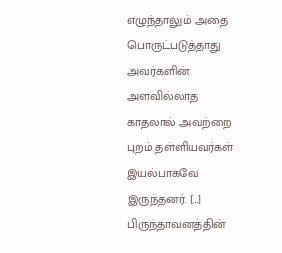எழுந்தாலும் அதை பொருட்படுத்தாது அவர்களின் அளவில்லாத காதலால் அவற்றை புறம் தள்ளியவர்கள் இயல்பாகவே இருந்தனர். […]
பிருந்தாவனத்தின்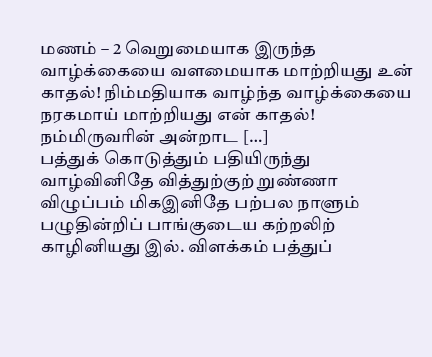மணம் – 2 வெறுமையாக இருந்த வாழ்க்கையை வளமையாக மாற்றியது உன் காதல்! நிம்மதியாக வாழ்ந்த வாழ்க்கையை நரகமாய் மாற்றியது என் காதல்! நம்மிருவரின் அன்றாட […]
பத்துக் கொடுத்தும் பதியிருந்து வாழ்வினிதே வித்துற்குற் றுண்ணா விழுப்பம் மிகஇனிதே பற்பல நாளும் பழுதின்றிப் பாங்குடைய கற்றலிற் காழினியது இல். விளக்கம் பத்துப்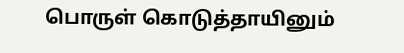பொருள் கொடுத்தாயினும்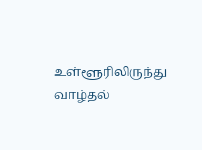உள்ளூரிலிருந்து வாழ்தல்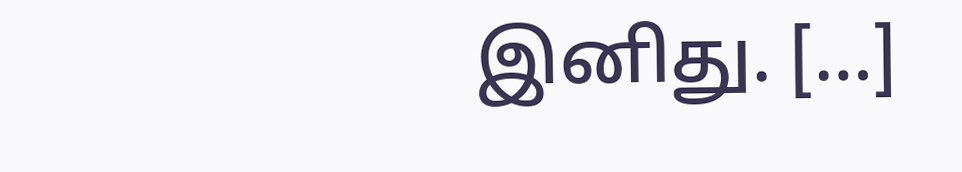இனிது. […]